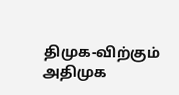திமுக-விற்கும் அதிமுக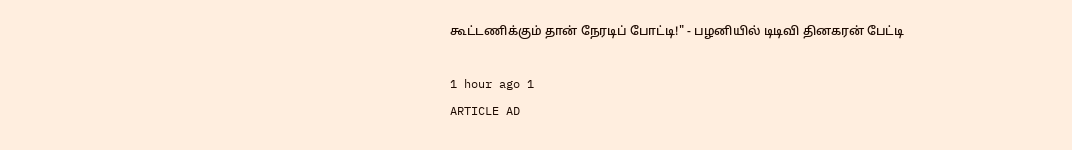கூட்டணிக்கும் தான் நேரடிப் போட்டி!" - பழனியில் டிடிவி தினகரன் பேட்டி

1 hour ago 1
ARTICLE AD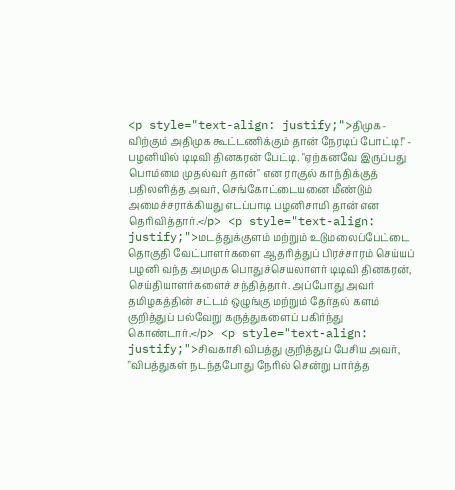<p style="text-align: justify;">திமுக-விற்கும் அதிமுக கூட்டணிக்கும் தான் நேரடிப் போட்டி!" - பழனியில் டிடிவி தினகரன் பேட்டி. "ஏற்கனவே இருப்பது பொம்மை முதல்வர் தான்" என ராகுல் காந்திக்குத்  பதிலளித்த அவர், செங்கோட்டையனை மீண்டும் அமைச்சராக்கியது எடப்பாடி பழனிசாமி தான் என தெரிவித்தார்.</p> <p style="text-align: justify;">மடத்துக்குளம் மற்றும் உடுமலைப்பேட்டை தொகுதி வேட்பாளர்களை ஆதரித்துப் பிரச்சாரம் செய்யப் பழனி வந்த அமமுக பொதுச்செயலாளர் டிடிவி தினகரன்,  செய்தியாளர்களைச் சந்தித்தார். அப்போது அவர் தமிழகத்தின் சட்டம் ஒழுங்கு மற்றும் தேர்தல் களம் குறித்துப் பல்வேறு கருத்துகளைப் பகிர்ந்து கொண்டார்.</p> <p style="text-align: justify;">சிவகாசி விபத்து குறித்துப் பேசிய அவர், "விபத்துகள் நடந்தபோது நேரில் சென்று பார்த்த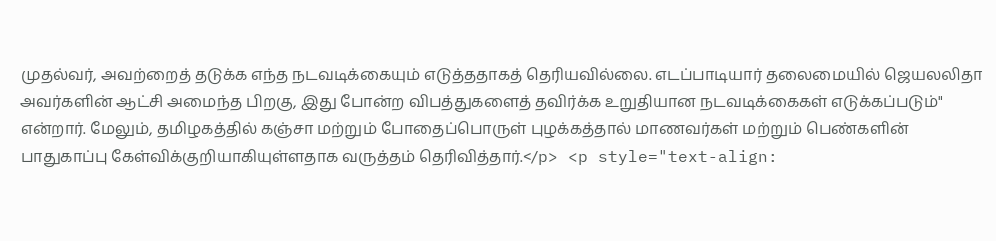முதல்வர், அவற்றைத் தடுக்க எந்த நடவடிக்கையும் எடுத்ததாகத் தெரியவில்லை. எடப்பாடியார் தலைமையில் ஜெயலலிதா அவர்களின் ஆட்சி அமைந்த பிறகு, இது போன்ற விபத்துகளைத் தவிர்க்க உறுதியான நடவடிக்கைகள் எடுக்கப்படும்" என்றார். மேலும், தமிழகத்தில் கஞ்சா மற்றும் போதைப்பொருள் புழக்கத்தால் மாணவர்கள் மற்றும் பெண்களின் பாதுகாப்பு கேள்விக்குறியாகியுள்ளதாக வருத்தம் தெரிவித்தார்.</p> <p style="text-align: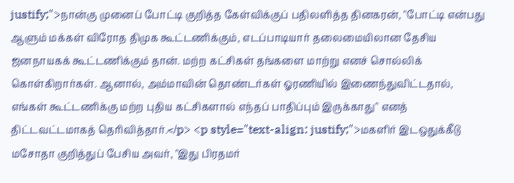justify;">நான்கு முனைப் போட்டி குறித்த கேள்விக்குப் பதிலளித்த தினகரன், "போட்டி என்பது ஆளும் மக்கள் விரோத திமுக கூட்டணிக்கும், எடப்பாடியார் தலைமையிலான தேசிய ஜனநாயகக் கூட்டணிக்கும் தான். மற்ற கட்சிகள் தங்களை மாற்று எனச் சொல்லிக் கொள்கிறார்கள். ஆனால், அம்மாவின் தொண்டர்கள் ஓரணியில் இணைந்துவிட்டதால், எங்கள் கூட்டணிக்கு மற்ற புதிய கட்சிகளால் எந்தப் பாதிப்பும் இருக்காது" எனத் திட்டவட்டமாகத் தெரிவித்தார்.</p> <p style="text-align: justify;">மகளிர் இடஒதுக்கீடு மசோதா குறித்துப் பேசிய அவர், "இது பிரதமர்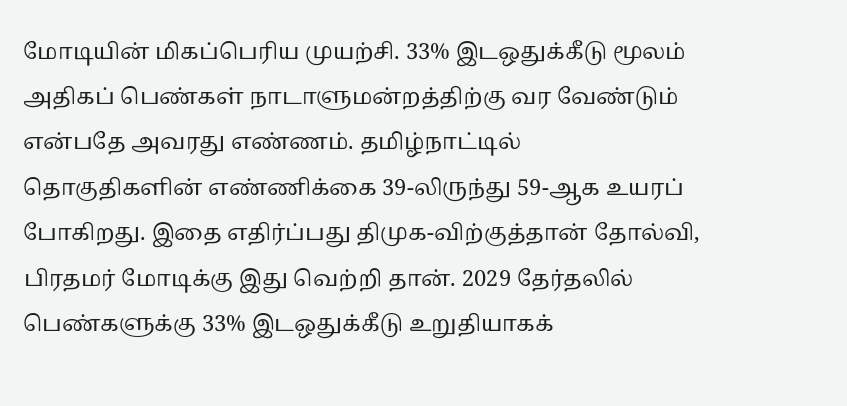மோடியின் மிகப்பெரிய முயற்சி. 33% இடஒதுக்கீடு மூலம் அதிகப் பெண்கள் நாடாளுமன்றத்திற்கு வர வேண்டும் என்பதே அவரது எண்ணம். தமிழ்நாட்டில் தொகுதிகளின் எண்ணிக்கை 39-லிருந்து 59-ஆக உயரப் போகிறது. இதை எதிர்ப்பது திமுக-விற்குத்தான் தோல்வி, பிரதமர் மோடிக்கு இது வெற்றி தான். 2029 தேர்தலில் பெண்களுக்கு 33% இடஒதுக்கீடு உறுதியாகக்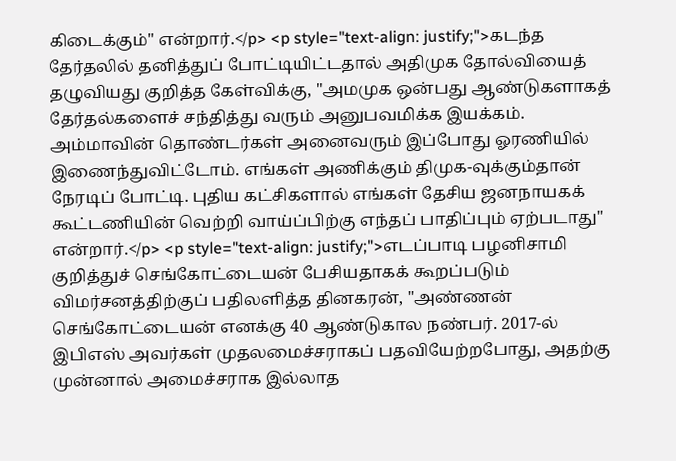கிடைக்கும்" என்றார்.</p> <p style="text-align: justify;">கடந்த தேர்தலில் தனித்துப் போட்டியிட்டதால் அதிமுக தோல்வியைத் தழுவியது குறித்த கேள்விக்கு, "அமமுக ஒன்பது ஆண்டுகளாகத் தேர்தல்களைச் சந்தித்து வரும் அனுபவமிக்க இயக்கம். அம்மாவின் தொண்டர்கள் அனைவரும் இப்போது ஓரணியில் இணைந்துவிட்டோம். எங்கள் அணிக்கும் திமுக-வுக்கும்தான் நேரடிப் போட்டி. புதிய கட்சிகளால் எங்கள் தேசிய ஜனநாயகக் கூட்டணியின் வெற்றி வாய்ப்பிற்கு எந்தப் பாதிப்பும் ஏற்படாது" என்றார்.</p> <p style="text-align: justify;">எடப்பாடி பழனிசாமி குறித்துச் செங்கோட்டையன் பேசியதாகக் கூறப்படும் விமர்சனத்திற்குப் பதிலளித்த தினகரன், "அண்ணன் செங்கோட்டையன் எனக்கு 40 ஆண்டுகால நண்பர். 2017-ல் இபிஎஸ் அவர்கள் முதலமைச்சராகப் பதவியேற்றபோது, அதற்கு முன்னால் அமைச்சராக இல்லாத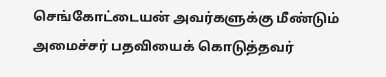செங்கோட்டையன் அவர்களுக்கு மீண்டும் அமைச்சர் பதவியைக் கொடுத்தவர்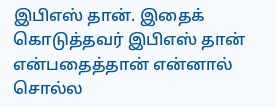இபிஎஸ் தான். இதைக் கொடுத்தவர் இபிஎஸ் தான் என்பதைத்தான் என்னால் சொல்ல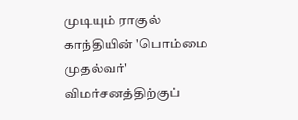முடியும் ராகுல் காந்தியின் 'பொம்மை முதல்வர்' விமர்சனத்திற்குப்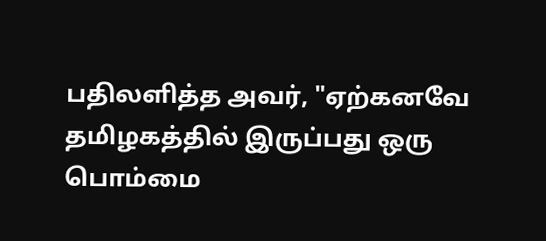பதிலளித்த அவர், "ஏற்கனவே தமிழகத்தில் இருப்பது ஒரு பொம்மை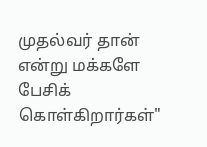முதல்வர் தான் என்று மக்களே பேசிக் கொள்கிறார்கள்"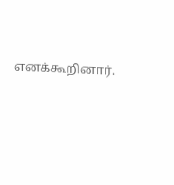எனக்கூறினார்.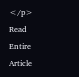</p>
Read Entire Article